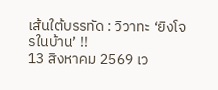เส้นใต้บรรทัด : วิวาทะ ‘ยิงโจรในบ้าน’ !!
13 สิงหาคม 2569 เว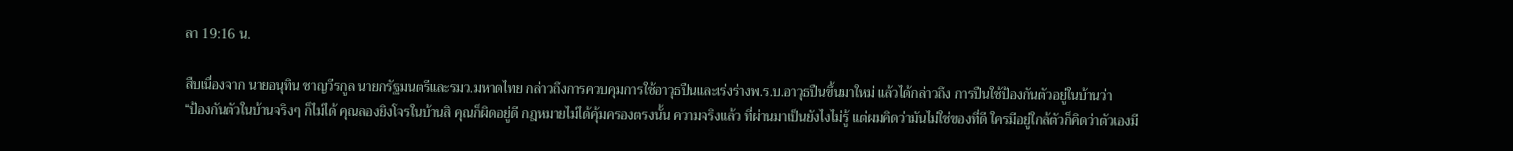ลา 19:16 น.

สืบเนื่องจาก นายอนุทิน ชาญวีรกูล นายกรัฐมนตรีและรมว.มหาดไทย กล่าวถึงการควบคุมการใช้อาวุธปืนและเร่งร่างพ.ร.บ.อาวุธปืนขึ้นมาใหม่ แล้วได้กล่าวถึง การปืนใช้ป้องกันตัวอยู่ในบ้านว่า
“ป้องกันตัวในบ้านจริงๆ ก็ไม่ได้ คุณลองยิงโจรในบ้านสิ คุณก็ผิดอยู่ดี กฎหมายไม่ได้คุ้มครองตรงนั้น ความจริงแล้ว ที่ผ่านมาเป็นยังไงไม่รู้ แต่ผมคิดว่ามันไม่ใช่ของที่ดี ใครมีอยู่ใกล้ตัวก็คิดว่าตัวเองมี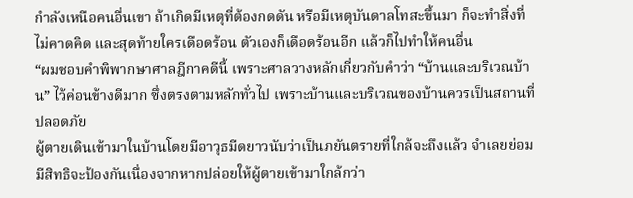กําลังเหนือคนอื่นเขา ถ้าเกิดมีเหตุที่ต้องกดดัน หรือมีเหตุบันดาลโทสะขึ้นมา ก็จะทําสิ่งที่ไม่คาดคิด และสุดท้ายใครเดือดร้อน ตัวเองก็เดือดร้อนอีก แล้วก็ไปทําให้คนอื่น
“ผมชอบคำพิพากษาศาลฎีกาคดีนี้ เพราะศาลวางหลักเกี่ยวกับคำว่า “บ้านและบริเวณบ้าน” ไว้ค่อนข้างดีมาก ซึ่งตรงตามหลักทั่วไป เพราะบ้านและบริเวณของบ้านควรเป็นสถานที่ปลอดภัย
ผู้ตายเดินเข้ามาในบ้านโดยมีอาวุธมีดยาวนับว่าเป็นภยันตรายที่ใกล้จะถึงแล้ว จำเลยย่อมมีสิทธิจะป้องกันเนื่องจากหากปล่อยให้ผู้ตายเข้ามาใกล้กว่า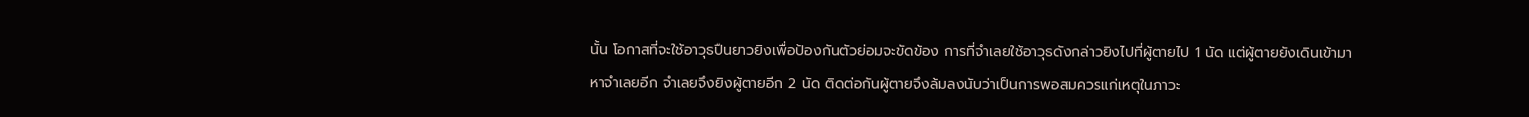นั้น โอกาสที่จะใช้อาวุธปืนยาวยิงเพื่อป้องกันตัวย่อมจะขัดข้อง การที่จำเลยใช้อาวุธดังกล่าวยิงไปที่ผู้ตายไป 1 นัด แต่ผู้ตายยังเดินเข้ามาหาจำเลยอีก จำเลยจึงยิงผู้ตายอีก 2 นัด ติดต่อกันผู้ตายจึงล้มลงนับว่าเป็นการพอสมควรแก่เหตุในภาวะ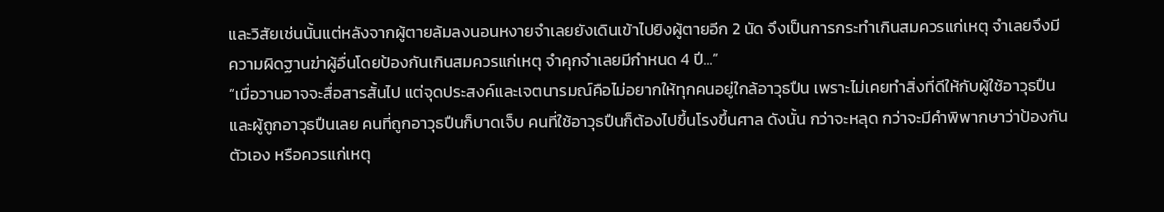และวิสัยเช่นนั้นแต่หลังจากผู้ตายล้มลงนอนหงายจำเลยยังเดินเข้าไปยิงผู้ตายอีก 2 นัด จึงเป็นการกระทำเกินสมควรแก่เหตุ จำเลยจึงมีความผิดฐานฆ่าผู้อื่นโดยป้องกันเกินสมควรแก่เหตุ จำคุกจำเลยมีกำหนด 4 ปี...”
“เมื่อวานอาจจะสื่อสารสั้นไป แต่จุดประสงค์และเจตนารมณ์คือไม่อยากให้ทุกคนอยู่ใกล้อาวุธปืน เพราะไม่เคยทำสิ่งที่ดีให้กับผู้ใช้อาวุธปืนและผู้ถูกอาวุธปืนเลย คนที่ถูกอาวุธปืนก็บาดเจ็บ คนที่ใช้อาวุธปืนก็ต้องไปขึ้นโรงขึ้นศาล ดังนั้น กว่าจะหลุด กว่าจะมีคำพิพากษาว่าป้องกันตัวเอง หรือควรแก่เหตุ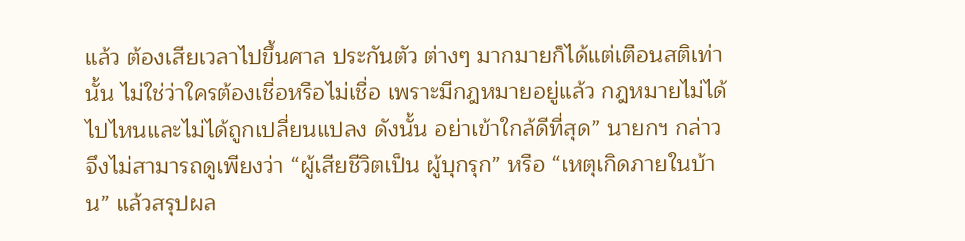แล้ว ต้องเสียเวลาไปขึ้นศาล ประกันตัว ต่างๆ มากมายก็ได้แต่เตือนสติเท่านั้น ไม่ใช่ว่าใครต้องเชื่อหรือไม่เชื่อ เพราะมีกฎหมายอยู่แล้ว กฎหมายไม่ได้ไปไหนและไม่ได้ถูกเปลี่ยนแปลง ดังนั้น อย่าเข้าใกล้ดีที่สุด” นายกฯ กล่าว
จึงไม่สามารถดูเพียงว่า “ผู้เสียชีวิตเป็น ผู้บุกรุก” หรือ “เหตุเกิดภายในบ้าน” แล้วสรุปผล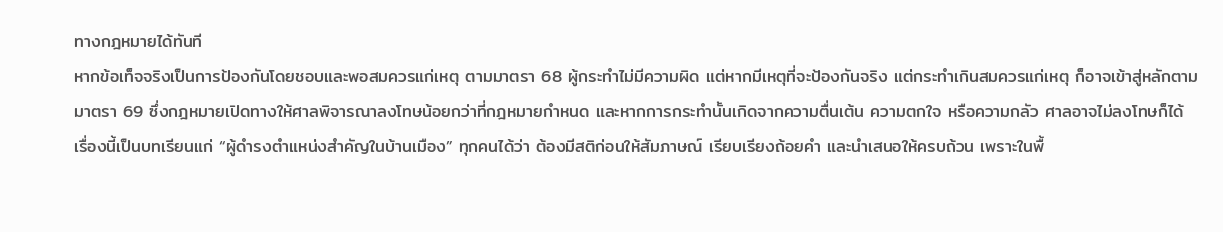ทางกฎหมายได้ทันที
หากข้อเท็จจริงเป็นการป้องกันโดยชอบและพอสมควรแก่เหตุ ตามมาตรา 68 ผู้กระทำไม่มีความผิด แต่หากมีเหตุที่จะป้องกันจริง แต่กระทำเกินสมควรแก่เหตุ ก็อาจเข้าสู่หลักตาม มาตรา 69 ซึ่งกฎหมายเปิดทางให้ศาลพิจารณาลงโทษน้อยกว่าที่กฎหมายกำหนด และหากการกระทำนั้นเกิดจากความตื่นเต้น ความตกใจ หรือความกลัว ศาลอาจไม่ลงโทษก็ได้
เรื่องนี้เป็นบทเรียนแก่ “ผู้ดำรงตำแหน่งสำคัญในบ้านเมือง” ทุกคนได้ว่า ต้องมีสติก่อนให้สัมภาษณ์ เรียบเรียงถ้อยคำ และนำเสนอให้ครบถ้วน เพราะในพื้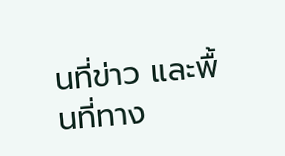นที่ข่าว และพื้นที่ทาง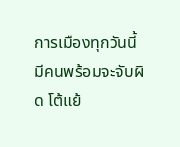การเมืองทุกวันนี้ มีคนพร้อมจะจับผิด โต้แย้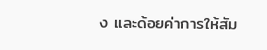ง และด้อยค่าการให้สัม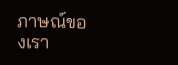ภาษณ์ของเรา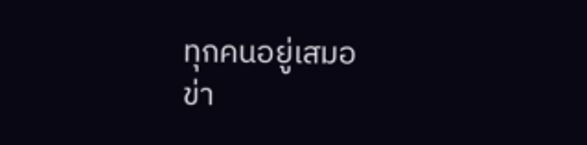ทุกคนอยู่เสมอ
ข่า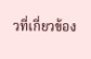วที่เกี่ยวข้อง